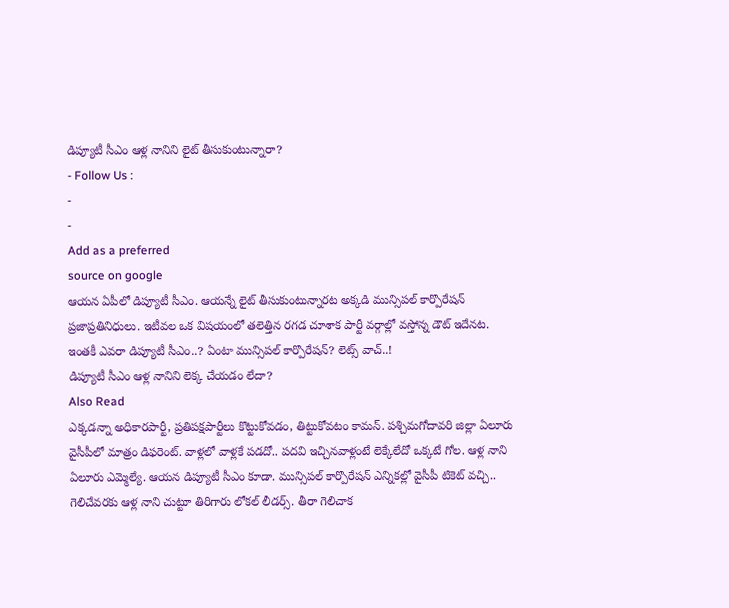డిప్యూటీ సీఎం ఆళ్ల నానిని లైట్ తీసుకుంటున్నారా?
- Follow Us :
-
-
Add as a preferred
source on google
ఆయన ఏపీలో డిప్యూటీ సీఎం. ఆయన్నే లైట్ తీసుకుంటున్నారట అక్కడి మున్సిపల్ కార్పొరేషన్ ప్రజాప్రతినిధులు. ఇటీవల ఒక విషయంలో తలెత్తిన రగడ చూశాక పార్టీ వర్గాల్లో వస్తోన్న డౌట్ ఇదేనట. ఇంతకీ ఎవరా డిప్యూటీ సీఎం..? ఏంటా మున్సిపల్ కార్పొరేషన్? లెట్స్ వాచ్..!
డిప్యూటీ సీఎం ఆళ్ల నానిని లెక్క చేయడం లేదా?
Also Read
ఎక్కడన్నా అధికారపార్టీ, ప్రతిపక్షపార్టీలు కొట్టుకోవడం, తిట్టుకోవటం కామన్. పశ్చిమగోదావరి జిల్లా ఏలూరు వైసీపీలో మాత్రం డిఫరెంట్. వాళ్లలో వాళ్లకే పడదో.. పదవి ఇచ్చినవాళ్లంటే లెక్కేలేదో ఒక్కటే గోల. ఆళ్ల నాని ఏలూరు ఎమ్మెల్యే. ఆయన డిప్యూటీ సీఎం కూడా. మున్సిపల్ కార్పొరేషన్ ఎన్నికల్లో వైసీపీ టికెట్ వచ్చి.. గెలిచేవరకు ఆళ్ల నాని చుట్టూ తిరిగారు లోకల్ లీడర్స్. తీరా గెలిచాక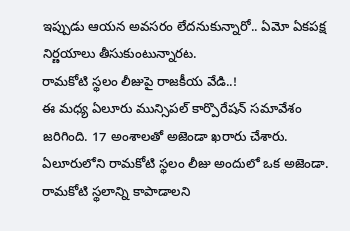ఇప్పుడు ఆయన అవసరం లేదనుకున్నారో.. ఏమో ఏకపక్ష నిర్ణయాలు తీసుకుంటున్నారట.
రామకోటి స్థలం లీజుపై రాజకీయ వేడి..!
ఈ మధ్య ఏలూరు మున్సిపల్ కార్పొరేషన్ సమావేశం జరిగింది. 17 అంశాలతో అజెండా ఖరారు చేశారు. ఏలూరులోని రామకోటి స్థలం లీజు అందులో ఒక అజెండా. రామకోటి స్థలాన్ని కాపాడాలని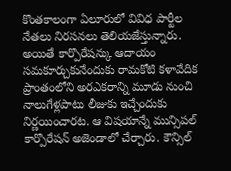కొంతకాలంగా ఏలూరులో వివిధ పార్టీల నేతలు నిరసనలు తెలియజేస్తున్నారు. అయితే కార్పొరేషన్కు ఆదాయం సమకూర్చుకునేందుకు రామకోటి కళావేదిక ప్రాంతంలోని అరఎకరాన్ని మూడు నుంచి నాలుగేళ్లపాటు లీజుకు ఇచ్చేందుకు నిర్ణయించారట. ఆ విషయాన్నే మున్సిపల్ కార్పొరేషన్ అజెండాలో చేర్చారు. కౌన్సిల్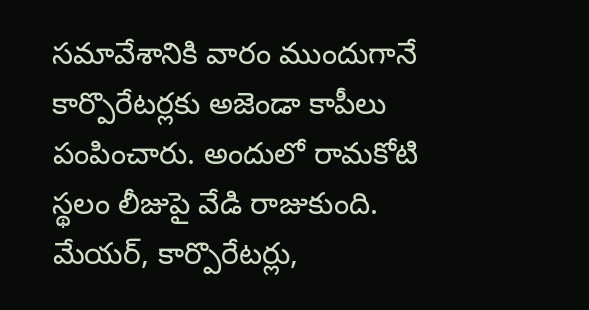సమావేశానికి వారం ముందుగానే కార్పొరేటర్లకు అజెండా కాపీలు పంపించారు. అందులో రామకోటి స్థలం లీజుపై వేడి రాజుకుంది.
మేయర్, కార్పొరేటర్లు,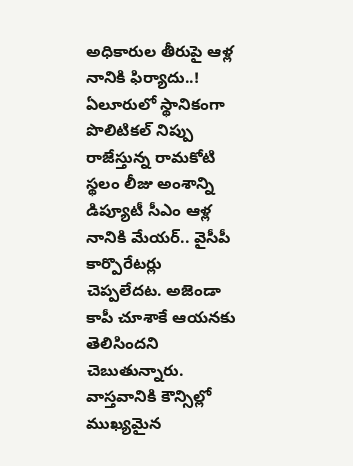అధికారుల తీరుపై ఆళ్ల నానికి ఫిర్యాదు..!
ఏలూరులో స్థానికంగా పొలిటికల్ నిప్పు రాజేస్తున్న రామకోటి స్థలం లీజు అంశాన్ని డిప్యూటీ సీఎం ఆళ్ల నానికి మేయర్.. వైసీపీ కార్పొరేటర్లు చెప్పలేదట. అజెండా కాపీ చూశాకే ఆయనకు తెలిసిందని చెబుతున్నారు. వాస్తవానికి కౌన్సిల్లో ముఖ్యమైన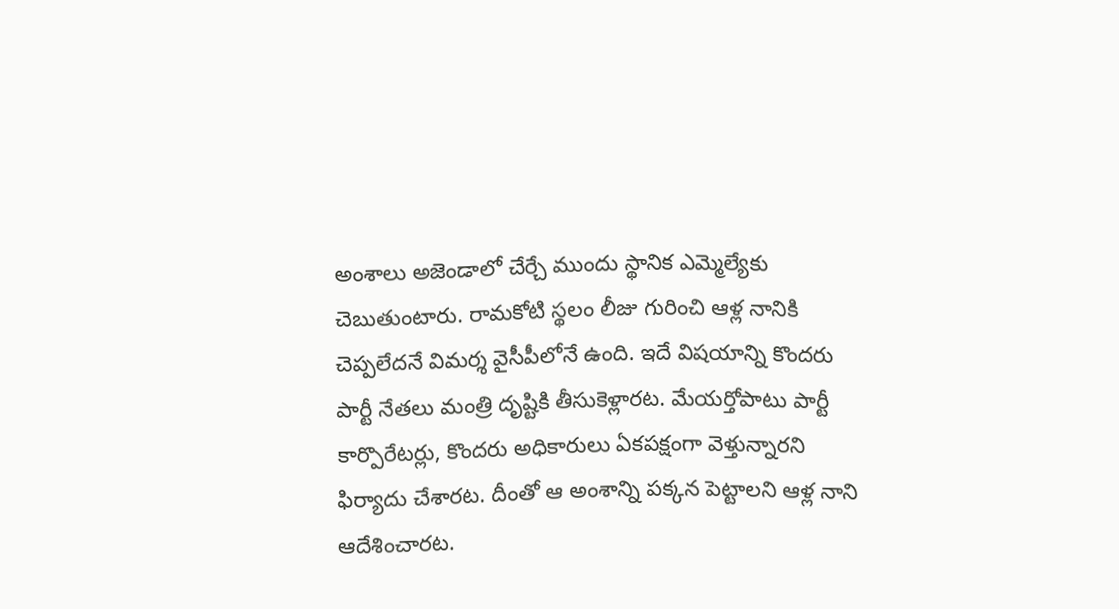అంశాలు అజెండాలో చేర్చే ముందు స్థానిక ఎమ్మెల్యేకు చెబుతుంటారు. రామకోటి స్థలం లీజు గురించి ఆళ్ల నానికి చెప్పలేదనే విమర్శ వైసీపీలోనే ఉంది. ఇదే విషయాన్ని కొందరు పార్టీ నేతలు మంత్రి దృష్టికి తీసుకెళ్లారట. మేయర్తోపాటు పార్టీ కార్పొరేటర్లు, కొందరు అధికారులు ఏకపక్షంగా వెళ్తున్నారని ఫిర్యాదు చేశారట. దీంతో ఆ అంశాన్ని పక్కన పెట్టాలని ఆళ్ల నాని ఆదేశించారట.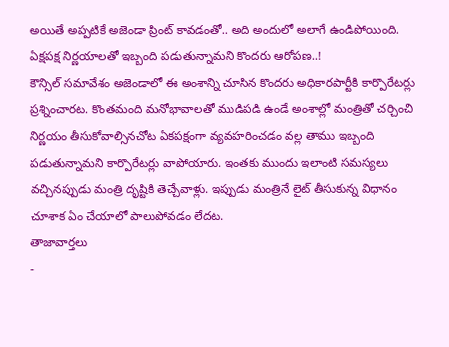అయితే అప్పటికే అజెండా ప్రింట్ కావడంతో.. అది అందులో అలాగే ఉండిపోయింది.
ఏక్షపక్ష నిర్ణయాలతో ఇబ్బంది పడుతున్నామని కొందరు ఆరోపణ..!
కౌన్సిల్ సమావేశం అజెండాలో ఈ అంశాన్ని చూసిన కొందరు అధికారపార్టీకి కార్పొరేటర్లు ప్రశ్నించారట. కొంతమంది మనోభావాలతో ముడిపడి ఉండే అంశాల్లో మంత్రితో చర్చించి నిర్ణయం తీసుకోవాల్సినచోట ఏకపక్షంగా వ్యవహరించడం వల్ల తాము ఇబ్బంది పడుతున్నామని కార్పొరేటర్లు వాపోయారు. ఇంతకు ముందు ఇలాంటి సమస్యలు వచ్చినప్పుడు మంత్రి దృష్టికి తెచ్చేవాళ్లు. ఇప్పుడు మంత్రినే లైట్ తీసుకున్న విధానం చూశాక ఏం చేయాలో పాలుపోవడం లేదట.
తాజావార్తలు
-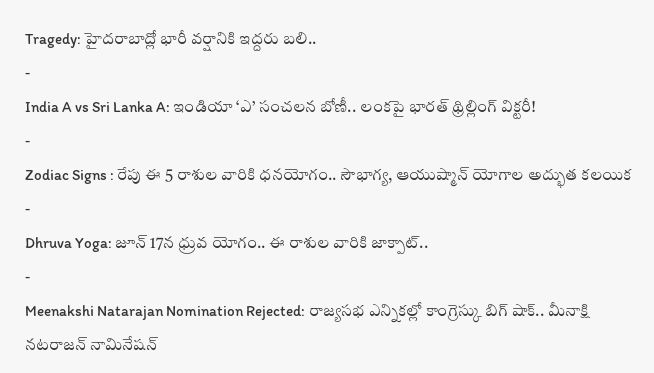Tragedy: హైదరాబాద్లో భారీ వర్షానికి ఇద్దరు బలి..
-
India A vs Sri Lanka A: ఇండియా ‘ఎ’ సంచలన బోణీ.. లంకపై భారత్ థ్రిల్లింగ్ విక్టరీ!
-
Zodiac Signs : రేపు ఈ 5 రాశుల వారికి ధనయోగం.. సౌభాగ్య, ఆయుష్మాన్ యోగాల అద్భుత కలయిక
-
Dhruva Yoga: జూన్ 17న ధ్రువ యోగం.. ఈ రాశుల వారికి జాక్పాట్..
-
Meenakshi Natarajan Nomination Rejected: రాజ్యసభ ఎన్నికల్లో కాంగ్రెస్కు బిగ్ షాక్.. మీనాక్షి నటరాజన్ నామినేషన్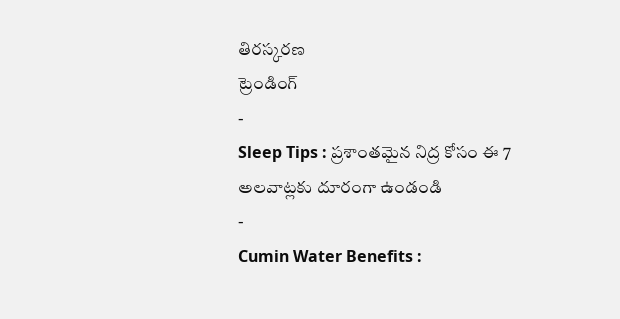తిరస్కరణ
ట్రెండింగ్
-
Sleep Tips : ప్రశాంతమైన నిద్ర కోసం ఈ 7 అలవాట్లకు దూరంగా ఉండండి
-
Cumin Water Benefits :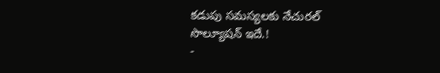కడుపు సమస్యలకు నేచురల్ సొల్యూషన్ ఇదే.!
-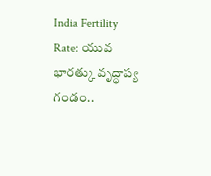India Fertility Rate: యువ భారత్కు వృద్ధాప్య గండం..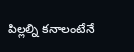పిల్లల్ని కనాలంటేనే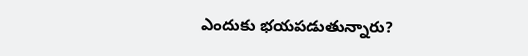ఎందుకు భయపడుతున్నారు?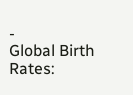-
Global Birth Rates: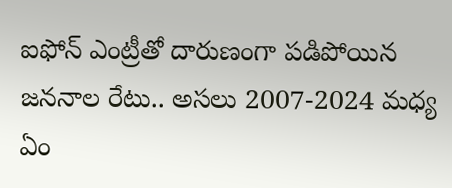ఐఫోన్ ఎంట్రీతో దారుణంగా పడిపోయిన జననాల రేటు.. అసలు 2007-2024 మధ్య ఏం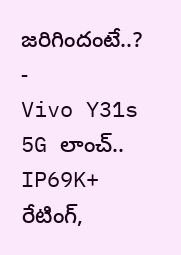జరిగిందంటే..?
-
Vivo Y31s 5G లాంచ్.. IP69K+ రేటింగ్,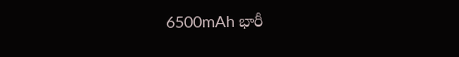6500mAh భారీ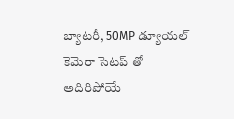బ్యాటరీ, 50MP డ్యూయల్ కెమెరా సెటప్ తో అదిరిపోయే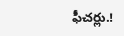ఫీచర్లు.!